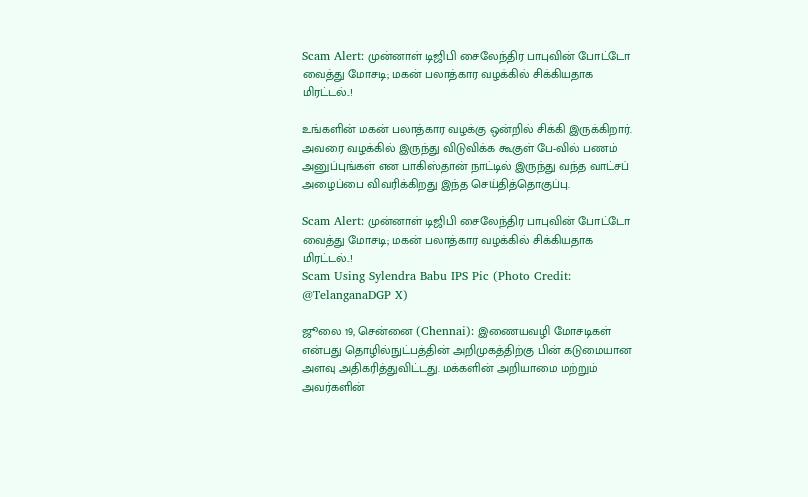Scam Alert: முன்னாள் டிஜிபி சைலேந்திர பாபுவின் போட்டோ வைத்து மோசடி; மகன் பலாத்கார வழக்கில் சிக்கியதாக மிரட்டல்..!

உங்களின் மகன் பலாத்கார வழக்கு ஒன்றில் சிக்கி இருக்கிறார். அவரை வழக்கில் இருந்து விடுவிக்க கூகுள் பே-வில் பணம் அனுப்புங்கள் என பாகிஸ்தான் நாட்டில் இருந்து வந்த வாட்சப் அழைப்பை விவரிக்கிறது இந்த செய்தித்தொகுப்பு.

Scam Alert: முன்னாள் டிஜிபி சைலேந்திர பாபுவின் போட்டோ வைத்து மோசடி; மகன் பலாத்கார வழக்கில் சிக்கியதாக மிரட்டல்..!
Scam Using Sylendra Babu IPS Pic (Photo Credit: @TelanganaDGP X)

ஜூலை 19, சென்னை (Chennai): இணையவழி மோசடிகள் என்பது தொழில்நுட்பத்தின் அறிமுகத்திற்கு பின் கடுமையான அளவு அதிகரித்துவிட்டது. மக்களின் அறியாமை மற்றும் அவர்களின்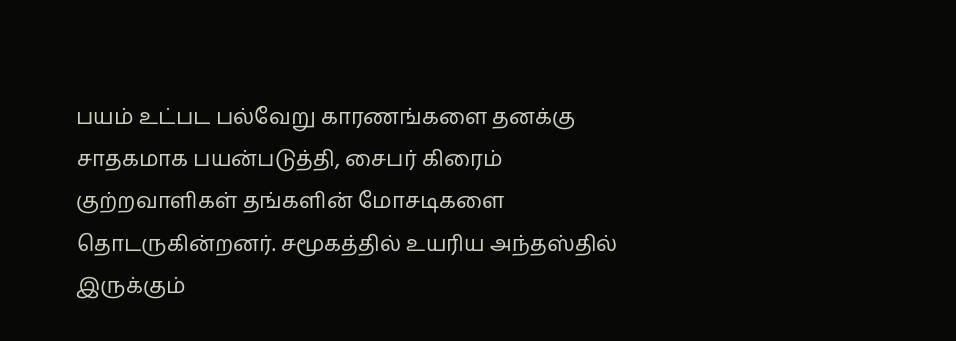பயம் உட்பட பல்வேறு காரணங்களை தனக்கு சாதகமாக பயன்படுத்தி, சைபர் கிரைம் குற்றவாளிகள் தங்களின் மோசடிகளை தொடருகின்றனர். சமூகத்தில் உயரிய அந்தஸ்தில் இருக்கும்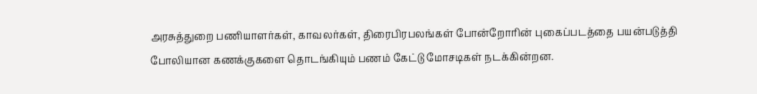அரசுத்துறை பணியாளர்கள், காவலர்கள், திரைபிரபலங்கள் போன்றோரின் புகைப்படத்தை பயன்படுத்தி போலியான கணக்குகளை தொடங்கியும் பணம் கேட்டு மோசடிகள் நடக்கின்றன.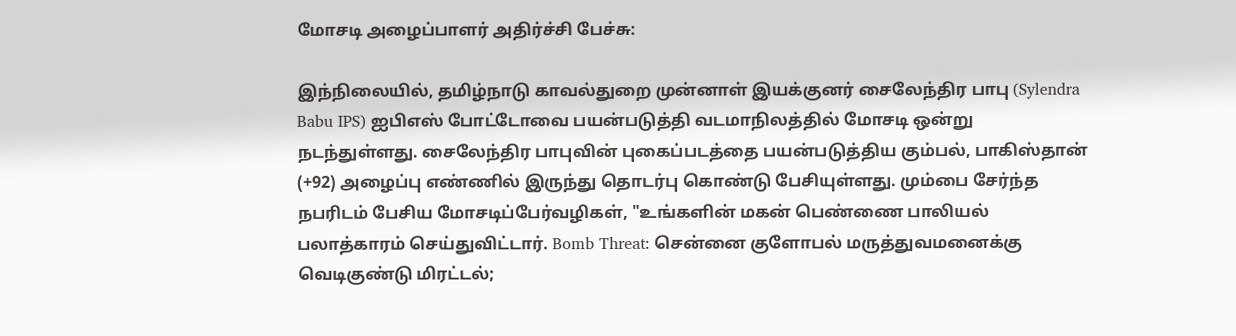மோசடி அழைப்பாளர் அதிர்ச்சி பேச்சு:

இந்நிலையில், தமிழ்நாடு காவல்துறை முன்னாள் இயக்குனர் சைலேந்திர பாபு (Sylendra Babu IPS) ஐபிஎஸ் போட்டோவை பயன்படுத்தி வடமாநிலத்தில் மோசடி ஒன்று நடந்துள்ளது. சைலேந்திர பாபுவின் புகைப்படத்தை பயன்படுத்திய கும்பல், பாகிஸ்தான் (+92) அழைப்பு எண்ணில் இருந்து தொடர்பு கொண்டு பேசியுள்ளது. மும்பை சேர்ந்த நபரிடம் பேசிய மோசடிப்பேர்வழிகள், "உங்களின் மகன் பெண்ணை பாலியல் பலாத்காரம் செய்துவிட்டார். Bomb Threat: சென்னை குளோபல் மருத்துவமனைக்கு வெடிகுண்டு மிரட்டல்;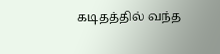கடிதத்தில் வந்த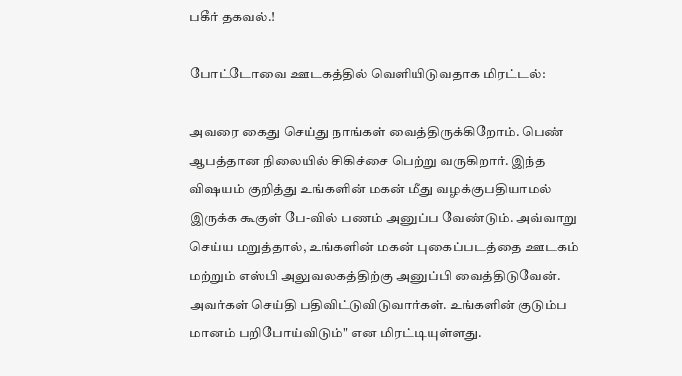பகீர் தகவல்.!

போட்டோவை ஊடகத்தில் வெளியிடுவதாக மிரட்டல்:

அவரை கைது செய்து நாங்கள் வைத்திருக்கிறோம். பெண் ஆபத்தான நிலையில் சிகிச்சை பெற்று வருகிறார். இந்த விஷயம் குறித்து உங்களின் மகன் மீது வழக்குபதியாமல் இருக்க கூகுள் பே-வில் பணம் அனுப்ப வேண்டும். அவ்வாறு செய்ய மறுத்தால், உங்களின் மகன் புகைப்படத்தை ஊடகம் மற்றும் எஸ்பி அலுவலகத்திற்கு அனுப்பி வைத்திடுவேன். அவர்கள் செய்தி பதிவிட்டுவிடுவார்கள். உங்களின் குடும்ப மானம் பறிபோய்விடும்" என மிரட்டியுள்ளது.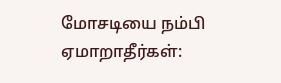மோசடியை நம்பி ஏமாறாதீர்கள்: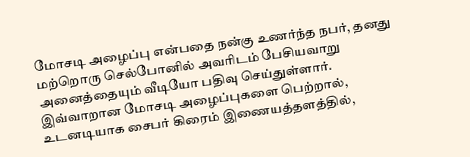மோசடி அழைப்பு என்பதை நன்கு உணர்ந்த நபர், தனது மற்றொரு செல்போனில் அவரிடம் பேசியவாறு அனைத்தையும் வீடியோ பதிவு செய்துள்ளார். இவ்வாறான மோசடி அழைப்புகளை பெற்றால், உடனடியாக சைபர் கிரைம் இணையத்தளத்தில்,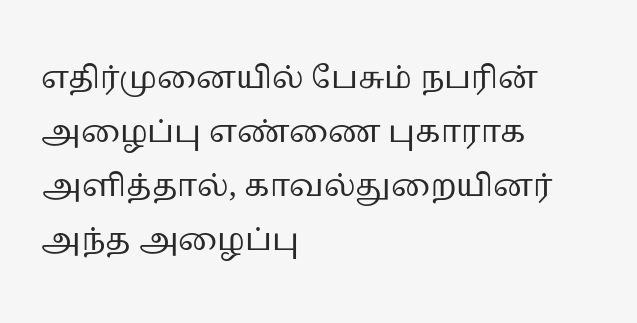எதிர்முனையில் பேசும் நபரின் அழைப்பு எண்ணை புகாராக அளித்தால், காவல்துறையினர் அந்த அழைப்பு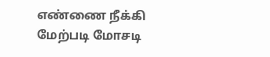எண்ணை நீக்கி மேற்படி மோசடி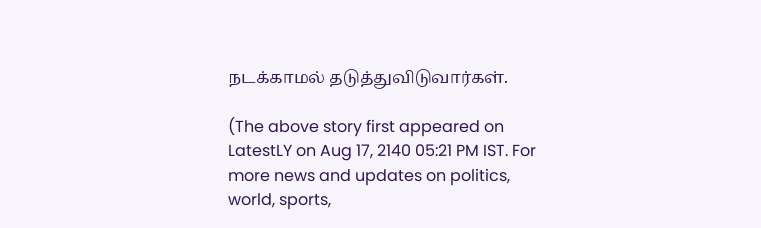நடக்காமல் தடுத்துவிடுவார்கள்.

(The above story first appeared on LatestLY on Aug 17, 2140 05:21 PM IST. For more news and updates on politics, world, sports,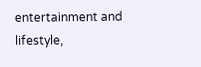entertainment and lifestyle,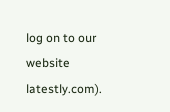log on to our website latestly.com).